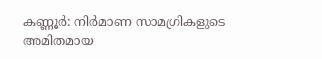കണ്ണൂർ: നിർമാണ സാമഗ്രികളുടെ അമിതമായ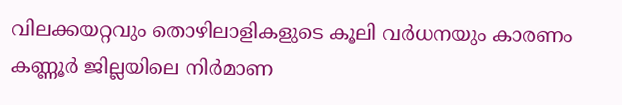വിലക്കയറ്റവും തൊഴിലാളികളുടെ കൂലി വർധനയും കാരണം കണ്ണൂർ ജില്ലയിലെ നിർമാണ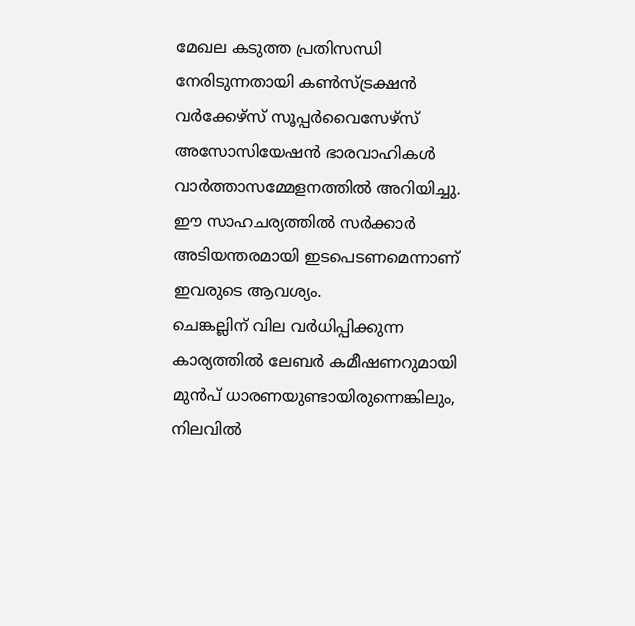മേഖല കടുത്ത പ്രതിസന്ധി നേരിടുന്നതായി കൺസ്ട്രക്ഷൻ വർക്കേഴ്സ് സൂപ്പർവൈസേഴ്സ് അസോസിയേഷൻ ഭാരവാഹികൾ വാർത്താസമ്മേളനത്തിൽ അറിയിച്ചു. ഈ സാഹചര്യത്തിൽ സർക്കാർ അടിയന്തരമായി ഇടപെടണമെന്നാണ് ഇവരുടെ ആവശ്യം.
ചെങ്കല്ലിന് വില വർധിപ്പിക്കുന്ന കാര്യത്തിൽ ലേബർ കമീഷണറുമായി മുൻപ് ധാരണയുണ്ടായിരുന്നെങ്കിലും, നിലവിൽ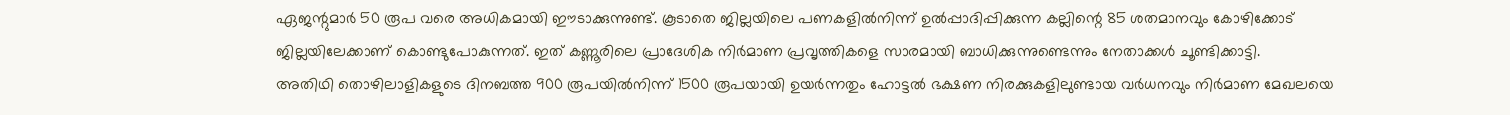ഏജന്റുമാർ 50 രൂപ വരെ അധികമായി ഈടാക്കുന്നുണ്ട്. കൂടാതെ ജില്ലയിലെ പണകളിൽനിന്ന് ഉൽപ്പാദിപ്പിക്കുന്ന കല്ലിന്റെ 85 ശതമാനവും കോഴിക്കോട് ജില്ലയിലേക്കാണ് കൊണ്ടുപോകുന്നത്. ഇത് കണ്ണൂരിലെ പ്രാദേശിക നിർമാണ പ്രവൃത്തികളെ സാരമായി ബാധിക്കുന്നുണ്ടെന്നും നേതാക്കൾ ചൂണ്ടിക്കാട്ടി.
അതിഥി തൊഴിലാളികളുടെ ദിനബത്ത 900 രൂപയിൽനിന്ന് 1500 രൂപയായി ഉയർന്നതും ഹോട്ടൽ ഭക്ഷണ നിരക്കുകളിലുണ്ടായ വർധനവും നിർമാണ മേഖലയെ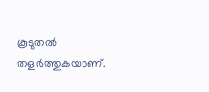കൂടുതൽ തളർത്തുകയാണ്.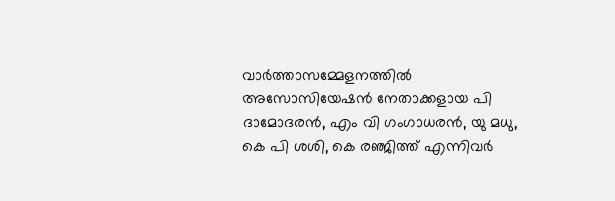വാർത്താസമ്മേളനത്തിൽ അസോസിയേഷൻ നേതാക്കളായ പി ദാമോദരൻ, എം വി ഗംഗാധരൻ, യു മധു, കെ പി ശശി, കെ രഞ്ജിത്ത് എന്നിവർ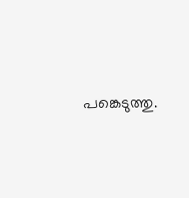പങ്കെടുത്തു.